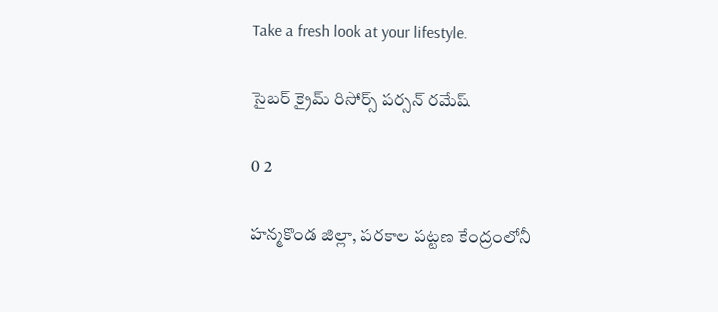Take a fresh look at your lifestyle.

సైబర్ క్రైమ్ రిసోర్స్ పర్సన్ రమేష్

0 2

హన్మకొండ జిల్లా, పరకాల పట్టణ కేంద్రంలోనీ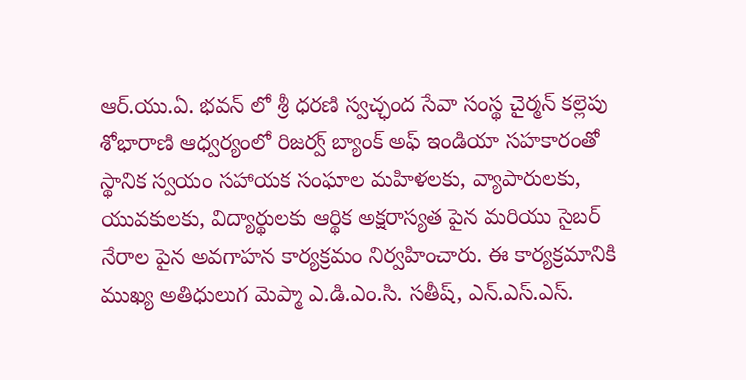ఆర్.యు.ఏ. భవన్ లో శ్రీ ధరణి స్వచ్ఛంద సేవా సంస్థ చైర్మన్ కల్లెపు శోభారాణి ఆధ్వర్యంలో రిజర్వ్ బ్యాంక్ అఫ్ ఇండియా సహకారంతో స్థానిక స్వయం సహాయక సంఘాల మహిళలకు, వ్యాపారులకు, యువకులకు, విద్యార్థులకు ఆర్థిక అక్షరాస్యత పైన మరియు సైబర్ నేరాల పైన అవగాహన కార్యక్రమం నిర్వహించారు. ఈ కార్యక్రమానికి ముఖ్య అతిధులుగ మెప్మా ఎ.డి.ఎం.సి. సతీష్, ఎన్.ఎస్.ఎస్.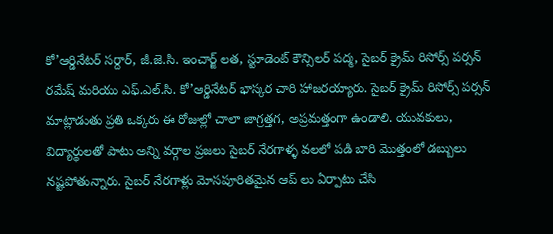కో’ఆర్డినేటర్ సర్దార్, జీ.జె.సి. ఇంచార్జ్ లత, స్టూడెంట్ కౌన్సిలర్ పద్మ, సైబర్ క్రైమ్ రిసోర్స్ పర్సన్ రమేష్ మరియు ఎఫ్.ఎల్.సి. కో’ఆర్డినేటర్ భాస్కర చారి హాజరయ్యారు. సైబర్ క్రైమ్ రిసోర్స్ పర్సన్ మాట్లాడుతు ప్రతి ఒక్కరు ఈ రోజుల్లో చాలా జాగ్రత్తగ, అప్రమత్తంగా ఉండాలి. యువకులు, విద్యార్థులతో పాటు అన్ని వర్గాల ప్రజలు సైబర్ నేరగాళ్ళ వలలో పడి బారి మొత్తంలో డబ్బులు నష్టపోతున్నారు. సైబర్ నేరగాళ్లు మోసపూరితమైన ఆప్ లు ఏర్పాటు చేసి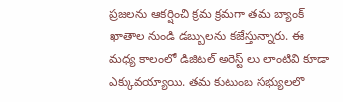ప్రజలను ఆకర్షించి క్రమ క్రమగా తమ బ్యాంక్ ఖాతాల నుండి డబ్బులను కజేస్తున్నారు. ఈ మధ్య కాలంలో డిజిటల్ అరెస్ట్ లు లాంటివి కూడా ఎక్కువయ్యాయి. తమ కుటుంబ సభ్యులలొ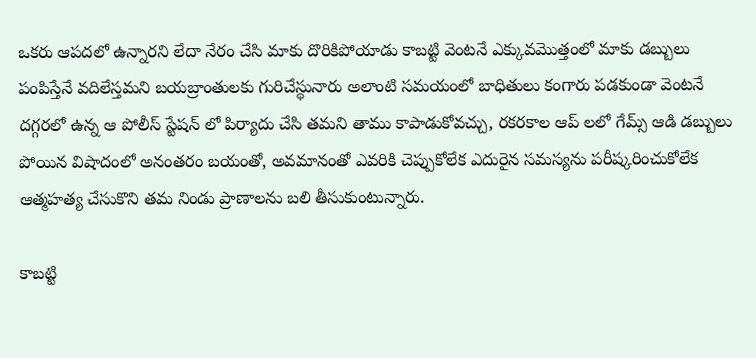ఒకరు ఆపదలో ఉన్నారని లేదా నేరం చేసి మాకు దొరికిపోయాడు కాబట్టి వెంటనే ఎక్కువమొత్తంలో మాకు డబ్బులు పంపిస్తేనే వదిలేస్తమని బయబ్రాంతులకు గురిచేస్థునారు అలాంటి సమయంలో బాధితులు కంగారు పడకుండా వెంటనే దగ్గరలో ఉన్న ఆ పోలీస్ స్టేషన్ లో పిర్యాదు చేసి తమని తాము కాపాడుకోవచ్చు, రకరకాల ఆప్ లలో గేమ్స్ ఆడి డబ్బులు పోయిన విషాదంలో అనంతరం బయంతో, అవమానంతో ఎవరికి చెప్పుకోలేక ఎదురైన సమస్యను పరీష్కరించుకోలేక ఆత్మహత్య చేసుకొని తమ నిండు ప్రాణాలను బలి తీసుకుంటున్నారు.

కాబట్టి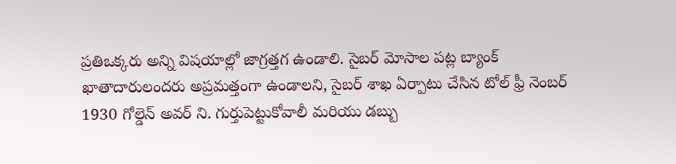ప్రతిఒక్కరు అన్ని విషయాల్లో జాగ్రత్తగ ఉండాలి. సైబర్ మోసాల పట్ల బ్యాంక్ ఖాతాదారులందరు అప్రమత్తంగా ఉండాలని, సైబర్ శాఖ ఏర్పాటు చేసిన టోల్ ఫ్రీ నెంబర్ 1930 గోల్డెన్ అవర్ ని. గుర్తుపెట్టుకోవాలీ మరియు డబ్బు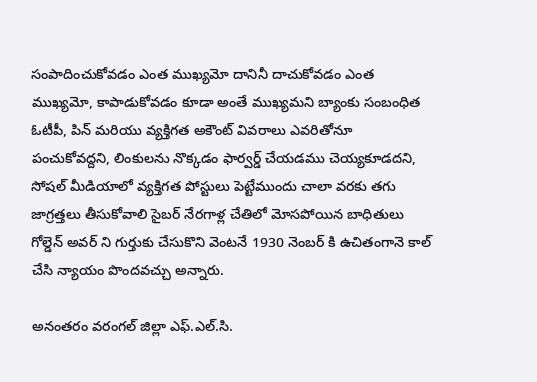సంపాదించుకోవడం ఎంత ముఖ్యమో దానినీ దాచుకోవడం ఎంత ముఖ్యమో, కాపాడుకోవడం కూడా అంతే ముఖ్యమని బ్యాంకు సంబంధిత ఓటీపీ, పిన్ మరియు వ్యక్తిగత అకౌంట్ వివరాలు ఎవరితోనూ పంచుకోవద్దని, లింకులను నొక్కడం ఫార్వర్డ్ చేయడము చెయ్యకూడదని, సోషల్ మీడియాలో వ్యక్తిగత పోస్టులు పెట్టేముందు చాలా వరకు తగు జాగ్రత్తలు తీసుకోవాలి సైబర్ నేరగాళ్ల చేతిలో మోసపోయిన బాధితులు గోల్డెన్ అవర్ ని గుర్తుకు చేసుకొని వెంటనే 1930 నెంబర్ కి ఉచితంగానె కాల్ చేసి న్యాయం పొందవచ్చు అన్నారు.

అనంతరం వరంగల్ జిల్లా ఎఫ్.ఎల్.సి.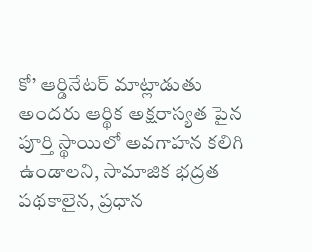కో’ ఆర్డినేటర్ మాట్లాడుతు అందరు ఆర్థిక అక్షరాస్యత పైన పూర్తి స్థాయిలో అవగాహన కలిగి ఉండాలని, సామాజిక భద్రత పథకాలైన, ప్రధాన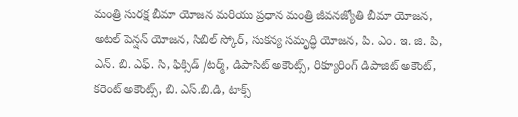మంత్రి సురక్ష బీమా యోజన మరియు ప్రధాన మంత్రి జీవనజ్యోతి బీమా యోజన, అటల్ పెన్షన్ యోజన, సిబిల్ స్కోర్, సుకన్య సమృద్ధి యోజన, పి. ఎం. ఇ. జి. పి, ఎన్. బి. ఎఫ్. సి, ఫిక్సిడ్ /టర్మ్, డిపాసిట్ అకౌంట్స్, రిక్యూరింగ్ డిపాజిట్ అకౌంట్, కరెంట్ అకౌంట్స్, బి. ఎస్.బి.డి, టాక్స్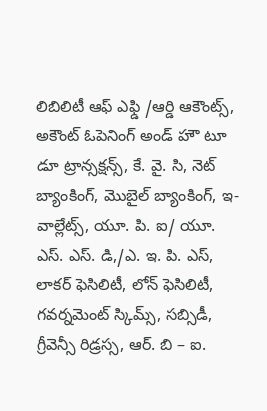లిబిలిటీ ఆఫ్ ఎఫ్డి /ఆర్డి ఆకౌంట్స్, అకౌంట్ ఓపెనింగ్ అండ్ హౌ టూ డూ ట్రాన్సక్షన్స్, కే. వై. సి, నెట్ బ్యాంకింగ్, మొబైల్ బ్యాంకింగ్, ఇ-వాల్లేట్స్, యూ. పి. ఐ/ యూ. ఎస్. ఎస్. డి,/ఎ. ఇ. పి. ఎస్, లాకర్ ఫెసిలిటీ, లోన్ ఫెసిలిటీ, గవర్నమెంట్ స్కిమ్స్, సబ్సిడీ, గ్రీవెన్సీ రిడ్రస్స, ఆర్. బి – ఐ.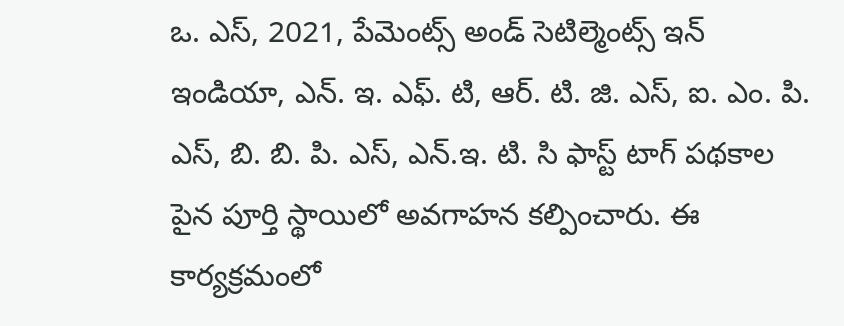ఒ. ఎస్, 2021, పేమెంట్స్ అండ్ సెటిల్మెంట్స్ ఇన్ ఇండియా, ఎన్. ఇ. ఎఫ్. టి, ఆర్. టి. జి. ఎస్, ఐ. ఎం. పి. ఎస్, బి. బి. పి. ఎస్, ఎన్.ఇ. టి. సి ఫాస్ట్ టాగ్ పథకాల పైన పూర్తి స్థాయిలో అవగాహన కల్పించారు. ఈ కార్యక్రమంలో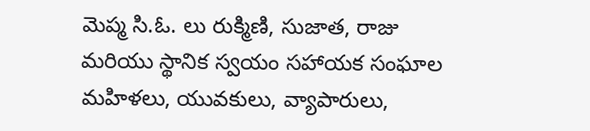మెప్మ సి.ఓ. లు రుక్మిణి, సుజాత, రాజు మరియు స్థానిక స్వయం సహాయక సంఘాల మహిళలు, యువకులు, వ్యాపారులు,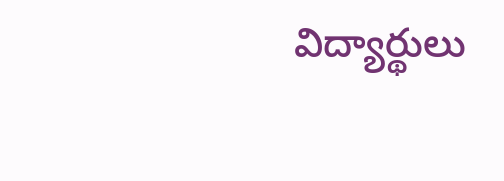విద్యార్థులు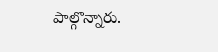పాల్గొన్నారు.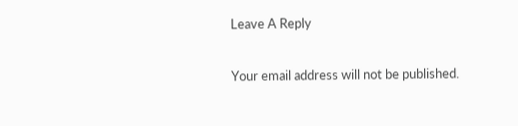Leave A Reply

Your email address will not be published.